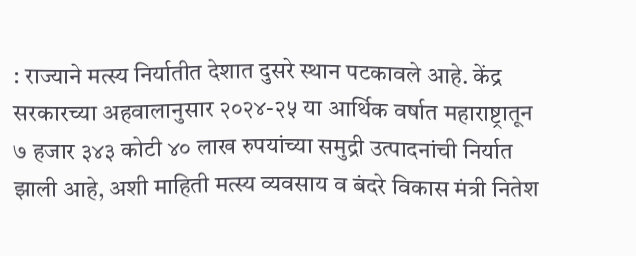: राज्याने मत्स्य निर्यातीत देशात दुसरे स्थान पटकावले आहे. केंद्र सरकारच्या अहवालानुसार २०२४-२५ या आर्थिक वर्षात महाराष्ट्रातून ७ हजार ३४३ कोटी ४० लाख रुपयांच्या समुद्री उत्पादनांची निर्यात झाली आहे, अशी माहिती मत्स्य व्यवसाय व बंदरे विकास मंत्री नितेश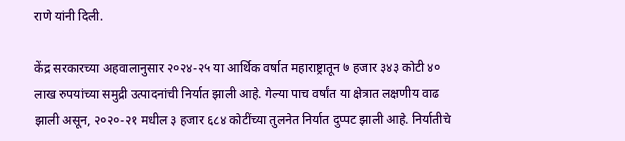राणे यांनी दिली.

केंद्र सरकारच्या अहवालानुसार २०२४-२५ या आर्थिक वर्षात महाराष्ट्रातून ७ हजार ३४३ कोटी ४० लाख रुपयांच्या समुद्री उत्पादनांची निर्यात झाली आहे. गेल्या पाच वर्षांत या क्षेत्रात लक्षणीय वाढ झाली असून, २०२०-२१ मधील ३ हजार ६८४ कोटींच्या तुलनेत निर्यात दुप्पट झाली आहे. निर्यातीचे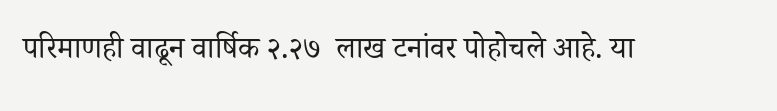परिमाणही वाढून वार्षिक २.२७  लाख टनांवर पोहोचले आहे. या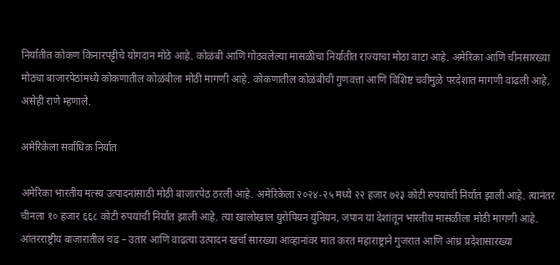निर्यातीत कोकण किनारपट्टीचे योगदान मोठे आहे. कोळंबी आणि गोठवलेल्या मासळीचा निर्यातीत राज्याचा मोठा वाटा आहे. अमेरिका आणि चीनसारख्या मोठ्या बाजारपेठांमध्ये कोकणातील कोळंबीला मोठी मागणी आहे. कोकणातील कोळंबीची गुणवत्ता आणि विशिष्ट चवीमुळे परदेशात मागणी वाढली आहे, असेही राणे म्हणाले.

अमेरिकेला सर्वाधिक निर्यात

अमेरिका भारतीय मत्स्य उत्पादनांसाठी मोठी बाजारपेठ ठरली आहे. अमेरिकेला २०२४-२५ मध्ये २२ हजार ७२३ कोटी रुपयांची निर्यात झाली आहे. त्यानंतर चीनला १० हजार ६६८ कोटी रुपयांची निर्यात झाली आहे. त्या खालोखाल युरोपियन युनियन, जपान या देशांतून भारतीय मासळीला मोठी मागणी आहे. आंतरराष्ट्रीय बाजारातील चढ – उतार आणि वाढत्या उत्पादन खर्चा सारख्या आव्हानांवर मात करत महाराष्ट्राने गुजरात आणि आंध्र प्रदेशासारख्या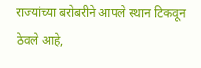राज्यांच्या बरोबरीने आपले स्थान टिकवून ठेवले आहे,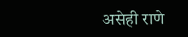असेही राणे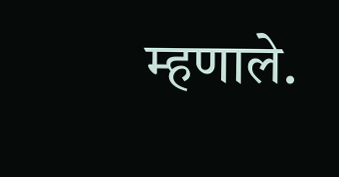म्हणाले.